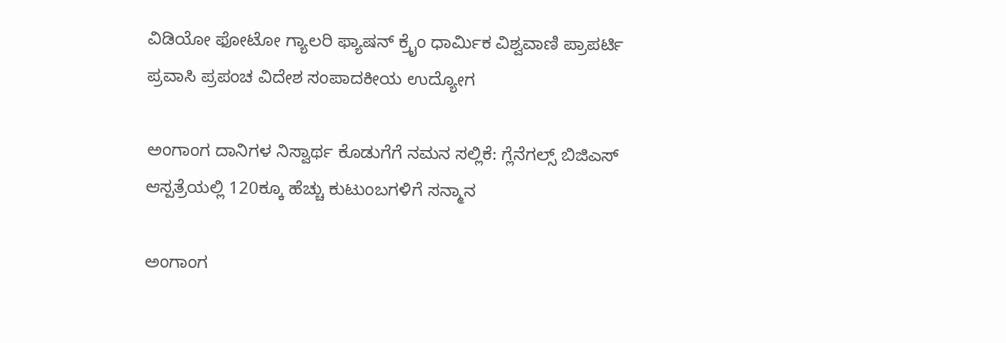ವಿಡಿಯೋ ಫೋಟೋ ಗ್ಯಾಲರಿ ಫ್ಯಾಷನ್ ಕ್ರೈಂ ಧಾರ್ಮಿಕ ವಿಶ್ವವಾಣಿ ಪ್ರಾಪರ್ಟಿ ಪ್ರವಾಸಿ ಪ್ರಪಂಚ ವಿದೇಶ ಸಂಪಾದಕೀಯ ಉದ್ಯೋಗ

ಅಂಗಾಂಗ ದಾನಿಗಳ ನಿಸ್ವಾರ್ಥ ಕೊಡುಗೆಗೆ ನಮನ ಸಲ್ಲಿಕೆ: ಗ್ಲೆನೆಗಲ್ಸ್ ಬಿಜಿಎಸ್ ಆಸ್ಪತ್ರೆಯಲ್ಲಿ 120ಕ್ಕೂ ಹೆಚ್ಚು ಕುಟುಂಬಗಳಿಗೆ ಸನ್ಮಾನ

ಅಂಗಾಂಗ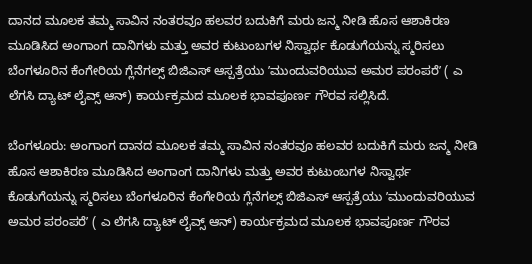ದಾನದ ಮೂಲಕ ತಮ್ಮ ಸಾವಿನ ನಂತರವೂ ಹಲವರ ಬದುಕಿಗೆ ಮರು ಜನ್ಮ ನೀಡಿ ಹೊಸ ಆಶಾಕಿರಣ ಮೂಡಿಸಿದ ಅಂಗಾಂಗ ದಾನಿಗಳು ಮತ್ತು ಅವರ ಕುಟುಂಬಗಳ ನಿಸ್ವಾರ್ಥ ಕೊಡುಗೆಯನ್ನು ಸ್ಮರಿಸಲು ಬೆಂಗಳೂರಿನ ಕೆಂಗೇರಿಯ ಗ್ಲೆನೆಗಲ್ಸ್ ಬಿಜಿಎಸ್ ಆಸ್ಪತ್ರೆಯು ʼಮುಂದುವರಿಯುವ ಅಮರ ಪರಂಪರೆʼ ( ಎ ಲೆಗಸಿ ದ್ಯಾಟ್‌ ಲೈವ್ಸ್‌ ಆನ್‌) ಕಾರ್ಯಕ್ರಮದ ಮೂಲಕ ಭಾವಪೂರ್ಣ ಗೌರವ ಸಲ್ಲಿಸಿದೆ.

ಬೆಂಗಳೂರು: ಅಂಗಾಂಗ ದಾನದ ಮೂಲಕ ತಮ್ಮ ಸಾವಿನ ನಂತರವೂ ಹಲವರ ಬದುಕಿಗೆ ಮರು ಜನ್ಮ ನೀಡಿ ಹೊಸ ಆಶಾಕಿರಣ ಮೂಡಿಸಿದ ಅಂಗಾಂಗ ದಾನಿಗಳು ಮತ್ತು ಅವರ ಕುಟುಂಬಗಳ ನಿಸ್ವಾರ್ಥ ಕೊಡುಗೆಯನ್ನು ಸ್ಮರಿಸಲು ಬೆಂಗಳೂರಿನ ಕೆಂಗೇರಿಯ ಗ್ಲೆನೆಗಲ್ಸ್ ಬಿಜಿಎಸ್ ಆಸ್ಪತ್ರೆಯು ʼಮುಂದುವರಿಯುವ ಅಮರ ಪರಂಪರೆʼ ( ಎ ಲೆಗಸಿ ದ್ಯಾಟ್‌ ಲೈವ್ಸ್‌ ಆನ್‌) ಕಾರ್ಯಕ್ರಮದ ಮೂಲಕ ಭಾವಪೂರ್ಣ ಗೌರವ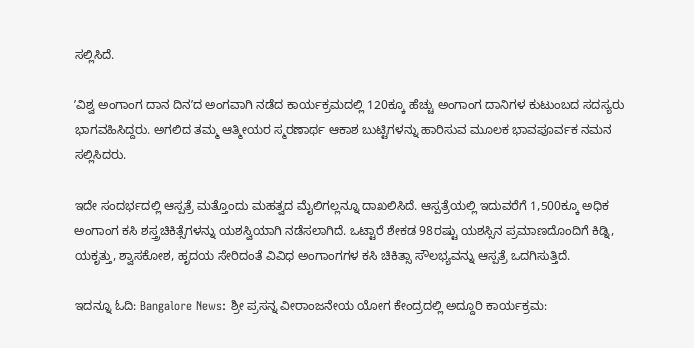ಸಲ್ಲಿಸಿದೆ.

ʼವಿಶ್ವ ಅಂಗಾಂಗ ದಾನ ದಿನʼದ ಅಂಗವಾಗಿ ನಡೆದ ಕಾರ್ಯಕ್ರಮದಲ್ಲಿ 120ಕ್ಕೂ ಹೆಚ್ಚು ಅಂಗಾಂಗ ದಾನಿಗಳ ಕುಟುಂಬದ ಸದಸ್ಯರು ಭಾಗವಹಿಸಿದ್ದರು. ಅಗಲಿದ ತಮ್ಮ ಆತ್ಮೀಯರ ಸ್ಮರಣಾರ್ಥ ಆಕಾಶ ಬುಟ್ಟಿಗಳನ್ನು ಹಾರಿಸುವ ಮೂಲಕ ಭಾವಪೂರ್ವಕ ನಮನ ಸಲ್ಲಿಸಿದರು.

ಇದೇ ಸಂದರ್ಭದಲ್ಲಿ ಆಸ್ಪತ್ರೆ ಮತ್ತೊಂದು ಮಹತ್ವದ ಮೈಲಿಗಲ್ಲನ್ನೂ ದಾಖಲಿಸಿದೆ. ಆಸ್ಪತ್ರೆಯಲ್ಲಿ ಇದುವರೆಗೆ 1,500ಕ್ಕೂ ಅಧಿಕ ಅಂಗಾಂಗ ಕಸಿ ಶಸ್ತ್ರಚಿಕಿತ್ಸೆಗಳನ್ನು ಯಶಸ್ವಿಯಾಗಿ ನಡೆಸಲಾಗಿದೆ. ಒಟ್ಟಾರೆ ಶೇಕಡ 98ರಷ್ಟು ಯಶಸ್ಸಿನ ಪ್ರಮಾಣದೊಂದಿಗೆ ಕಿಡ್ನಿ, ಯಕೃತ್ತು, ಶ್ವಾಸಕೋಶ, ಹೃದಯ ಸೇರಿದಂತೆ ವಿವಿಧ ಅಂಗಾಂಗಗಳ ಕಸಿ ಚಿಕಿತ್ಸಾ ಸೌಲಭ್ಯವನ್ನು ಆಸ್ಪತ್ರೆ ಒದಗಿಸುತ್ತಿದೆ.

ಇದನ್ನೂ ಓದಿ: Bangalore News: ಶ್ರೀ ಪ್ರಸನ್ನ ವೀರಾಂಜನೇಯ ಯೋಗ ಕೇಂದ್ರದಲ್ಲಿ ಅದ್ದೂರಿ ಕಾರ್ಯಕ್ರಮ: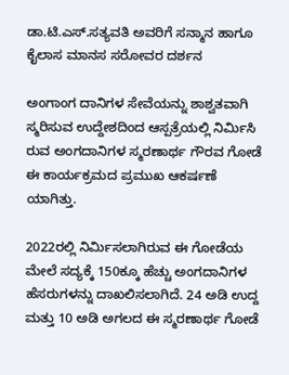ಡಾ.ಟಿ.ಎಸ್.ಸತ್ಯವತಿ ಅವರಿಗೆ ಸನ್ಮಾನ ಹಾಗೂ ಕೈಲಾಸ ಮಾನಸ ಸರೋವರ ದರ್ಶನ

ಅಂಗಾಂಗ ದಾನಿಗಳ ಸೇವೆಯನ್ನು ಶಾಶ್ವತವಾಗಿ ಸ್ಮರಿಸುವ ಉದ್ದೇಶದಿಂದ ಆಸ್ಪತ್ರೆಯಲ್ಲಿ ನಿರ್ಮಿಸಿ ರುವ ಅಂಗದಾನಿಗಳ ಸ್ಮರಣಾರ್ಥ ಗೌರವ ಗೋಡೆ ಈ ಕಾರ್ಯಕ್ರಮದ ಪ್ರಮುಖ ಆಕರ್ಷಣೆ ಯಾಗಿತ್ತು.

2022ರಲ್ಲಿ ನಿರ್ಮಿಸಲಾಗಿರುವ ಈ ಗೋಡೆಯ ಮೇಲೆ ಸದ್ಯಕ್ಕೆ 150ಕ್ಕೂ ಹೆಚ್ಚು ಅಂಗದಾನಿಗಳ ಹೆಸರುಗಳನ್ನು ದಾಖಲಿಸಲಾಗಿದೆ. 24 ಅಡಿ ಉದ್ದ ಮತ್ತು 10 ಅಡಿ ಅಗಲದ ಈ ಸ್ಮರಣಾರ್ಥ ಗೋಡೆ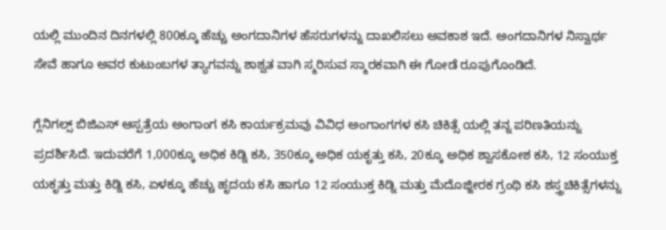ಯಲ್ಲಿ ಮುಂದಿನ ದಿನಗಳಲ್ಲಿ 800ಕ್ಕೂ ಹೆಚ್ಚು ಅಂಗದಾನಿಗಳ ಹೆಸರುಗಳನ್ನು ದಾಖಲಿಸಲು ಅವಕಾಶ ಇದೆ. ಅಂಗದಾನಿಗಳ ನಿಸ್ವಾರ್ಥ ಸೇವೆ ಹಾಗೂ ಅವರ ಕುಟುಂಬಗಳ ತ್ಯಾಗವನ್ನು ಶಾಶ್ವತ ವಾಗಿ ಸ್ಮರಿಸುವ ಸ್ಮಾರಕವಾಗಿ ಈ ಗೋಡೆ ರೂಪುಗೊಂಡಿದೆ.

ಗ್ಲೆನಿಗಲ್ಸ್ ಬಿಜಿಎಸ್ ಆಸ್ಪತ್ರೆಯ ಅಂಗಾಂಗ ಕಸಿ ಕಾರ್ಯಕ್ರಮವು ವಿವಿಧ ಅಂಗಾಂಗಗಳ ಕಸಿ ಚಿಕಿತ್ಸೆ ಯಲ್ಲಿ ತನ್ನ ಪರಿಣತಿಯನ್ನು ಪ್ರದರ್ಶಿಸಿದೆ. ಇದುವರೆಗೆ 1,000ಕ್ಕೂ ಅಧಿಕ ಕಿಡ್ನಿ ಕಸಿ, 350ಕ್ಕೂ ಅಧಿಕ ಯಕೃತ್ತು ಕಸಿ, 20ಕ್ಕೂ ಅಧಿಕ ಶ್ವಾಸಕೋಶ ಕಸಿ, 12 ಸಂಯುಕ್ತ ಯಕೃತ್ತು ಮತ್ತು ಕಿಡ್ನಿ ಕಸಿ, ಏಳಕ್ಕೂ ಹೆಚ್ಚು ಹೃದಯ ಕಸಿ ಹಾಗೂ 12 ಸಂಯುಕ್ತ ಕಿಡ್ನಿ ಮತ್ತು ಮೆದೊಜ್ಜೀರಕ ಗ್ರಂಥಿ ಕಸಿ ಶಸ್ತ್ರಚಿಕಿತ್ಸೆಗಳನ್ನು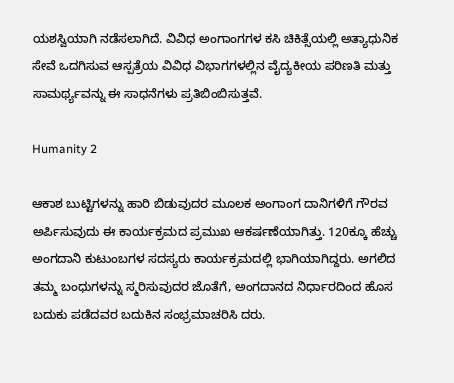ಯಶಸ್ವಿಯಾಗಿ ನಡೆಸಲಾಗಿದೆ. ವಿವಿಧ ಅಂಗಾಂಗಗಳ ಕಸಿ ಚಿಕಿತ್ಸೆಯಲ್ಲಿ ಅತ್ಯಾಧುನಿಕ ಸೇವೆ ಒದಗಿಸುವ ಆಸ್ಪತ್ರೆಯ ವಿವಿಧ ವಿಭಾಗಗಳಲ್ಲಿನ ವೈದ್ಯಕೀಯ ಪರಿಣತಿ ಮತ್ತು ಸಾಮರ್ಥ್ಯವನ್ನು ಈ ಸಾಧನೆಗಳು ಪ್ರತಿಬಿಂಬಿಸುತ್ತವೆ.

Humanity 2

ಆಕಾಶ ಬುಟ್ಟಿಗಳನ್ನು ಹಾರಿ ಬಿಡುವುದರ ಮೂಲಕ ಅಂಗಾಂಗ ದಾನಿಗಳಿಗೆ ಗೌರವ ಅರ್ಪಿಸುವುದು ಈ ಕಾರ್ಯಕ್ರಮದ ಪ್ರಮುಖ ಆಕರ್ಷಣೆಯಾಗಿತ್ತು. 120ಕ್ಕೂ ಹೆಚ್ಚು ಅಂಗದಾನಿ ಕುಟುಂಬಗಳ ಸದಸ್ಯರು ಕಾರ್ಯಕ್ರಮದಲ್ಲಿ ಭಾಗಿಯಾಗಿದ್ದರು. ಅಗಲಿದ ತಮ್ಮ ಬಂಧುಗಳನ್ನು ಸ್ಮರಿಸುವುದರ ಜೊತೆಗೆ, ಅಂಗದಾನದ ನಿರ್ಧಾರದಿಂದ ಹೊಸ ಬದುಕು ಪಡೆದವರ ಬದುಕಿನ ಸಂಭ್ರಮಾಚರಿಸಿ ದರು.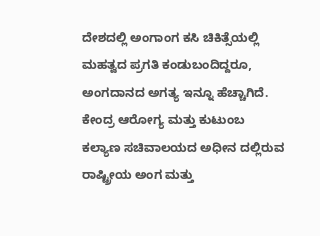ದೇಶದಲ್ಲಿ ಅಂಗಾಂಗ ಕಸಿ ಚಿಕಿತ್ಸೆಯಲ್ಲಿ ಮಹತ್ವದ ಪ್ರಗತಿ ಕಂಡುಬಂದಿದ್ದರೂ, ಅಂಗದಾನದ ಅಗತ್ಯ ಇನ್ನೂ ಹೆಚ್ಚಾಗಿದೆ. ಕೇಂದ್ರ ಆರೋಗ್ಯ ಮತ್ತು ಕುಟುಂಬ ಕಲ್ಯಾಣ ಸಚಿವಾಲಯದ ಅಧೀನ ದಲ್ಲಿರುವ ರಾಷ್ಟ್ರೀಯ ಅಂಗ ಮತ್ತು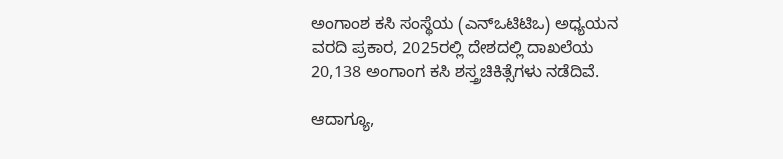ಅಂಗಾಂಶ ಕಸಿ ಸಂಸ್ಥೆಯ (ಎನ್‌ಒಟಿಟಿಒ) ಅಧ್ಯಯನ ವರದಿ ಪ್ರಕಾರ, 2025ರಲ್ಲಿ ದೇಶದಲ್ಲಿ ದಾಖಲೆಯ 20,138 ಅಂಗಾಂಗ ಕಸಿ ಶಸ್ತ್ರಚಿಕಿತ್ಸೆಗಳು ನಡೆದಿವೆ.

ಆದಾಗ್ಯೂ,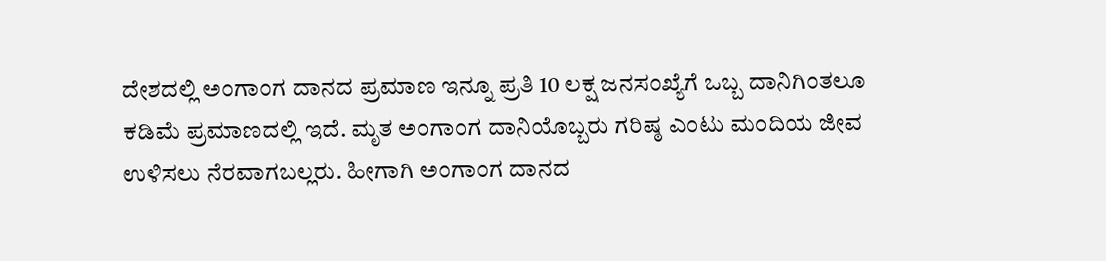ದೇಶದಲ್ಲಿ ಅಂಗಾಂಗ ದಾನದ ಪ್ರಮಾಣ ಇನ್ನೂ ಪ್ರತಿ 10 ಲಕ್ಷ ಜನಸಂಖ್ಯೆಗೆ ಒಬ್ಬ ದಾನಿಗಿಂತಲೂ ಕಡಿಮೆ ಪ್ರಮಾಣದಲ್ಲಿ ಇದೆ. ಮೃತ ಅಂಗಾಂಗ ದಾನಿಯೊಬ್ಬರು ಗರಿಷ್ಠ ಎಂಟು ಮಂದಿಯ ಜೀವ ಉಳಿಸಲು ನೆರವಾಗಬಲ್ಲರು. ಹೀಗಾಗಿ ಅಂಗಾಂಗ ದಾನದ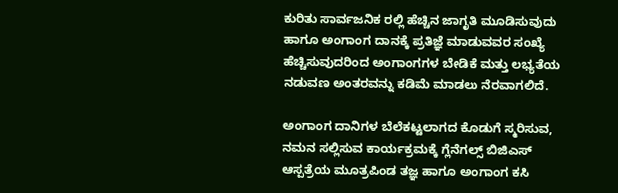ಕುರಿತು ಸಾರ್ವಜನಿಕ ರಲ್ಲಿ ಹೆಚ್ಚಿನ ಜಾಗೃತಿ ಮೂಡಿಸುವುದು ಹಾಗೂ ಅಂಗಾಂಗ ದಾನಕ್ಕೆ ಪ್ರತಿಜ್ಞೆ ಮಾಡುವವರ ಸಂಖ್ಯೆ ಹೆಚ್ಚಿಸುವುದರಿಂದ ಅಂಗಾಂಗಗಳ ಬೇಡಿಕೆ ಮತ್ತು ಲಭ್ಯತೆಯ ನಡುವಣ ಅಂತರವನ್ನು ಕಡಿಮೆ ಮಾಡಲು ನೆರವಾಗಲಿದೆ.

ಅಂಗಾಂಗ ದಾನಿಗಳ ಬೆಲೆಕಟ್ಟಲಾಗದ ಕೊಡುಗೆ ಸ್ಮರಿಸುವ, ನಮನ ಸಲ್ಲಿಸುವ ಕಾರ್ಯಕ್ರಮಕ್ಕೆ ಗ್ಲೆನೆಗಲ್ಸ್ ಬಿಜಿಎಸ್ ಆಸ್ಪತ್ರೆಯ ಮೂತ್ರಪಿಂಡ ತಜ್ಞ ಹಾಗೂ ಅಂಗಾಂಗ ಕಸಿ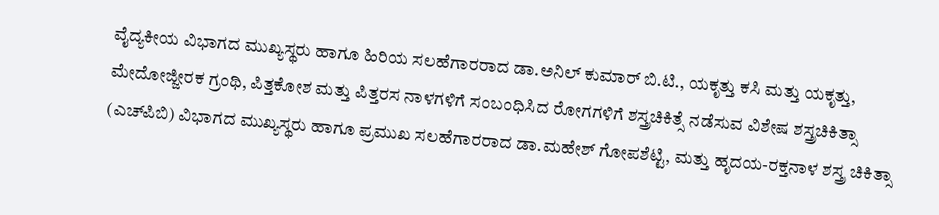ವೈದ್ಯಕೀಯ ವಿಭಾಗದ ಮುಖ್ಯಸ್ಥರು ಹಾಗೂ ಹಿರಿಯ ಸಲಹೆಗಾರರಾದ ಡಾ.ಅನಿಲ್ ಕುಮಾರ್ ಬಿ.ಟಿ., ಯಕೃತ್ತು ಕಸಿ ಮತ್ತು ಯಕೃತ್ತು, ಮೇದೋಜ್ಜೀರಕ ಗ್ರಂಥಿ, ಪಿತ್ತಕೋಶ ಮತ್ತು ಪಿತ್ತರಸ ನಾಳಗಳಿಗೆ ಸಂಬಂಧಿಸಿದ ರೋಗಗಳಿಗೆ ಶಸ್ತ್ರಚಿಕಿತ್ಸೆ ನಡೆಸುವ ವಿಶೇಷ ಶಸ್ತ್ರಚಿಕಿತ್ಸಾ (ಎಚ್‌ಪಿಬಿ) ವಿಭಾಗದ ಮುಖ್ಯಸ್ಥರು ಹಾಗೂ ಪ್ರಮುಖ ಸಲಹೆಗಾರರಾದ ಡಾ.ಮಹೇಶ್ ಗೋಪಶೆಟ್ಟಿ, ಮತ್ತು ಹೃದಯ-ರಕ್ತನಾಳ ಶಸ್ತ್ರ ಚಿಕಿತ್ಸಾ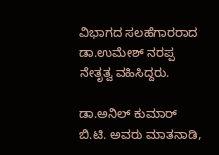ವಿಭಾಗದ ಸಲಹೆಗಾರರಾದ ಡಾ.ಉಮೇಶ್ ನರಪ್ಪ ನೇತೃತ್ವ ವಹಿಸಿದ್ದರು.

ಡಾ.ಅನಿಲ್ ಕುಮಾರ್ ಬಿ.ಟಿ. ಅವರು ಮಾತನಾಡಿ,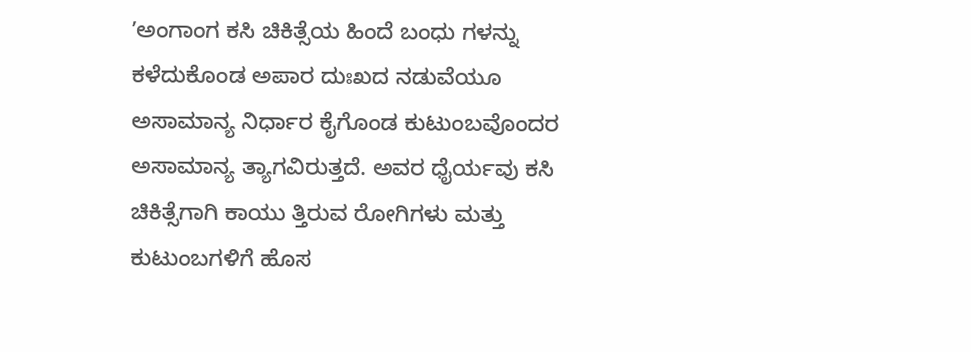ʼಅಂಗಾಂಗ ಕಸಿ ಚಿಕಿತ್ಸೆಯ ಹಿಂದೆ ಬಂಧು ಗಳನ್ನು ಕಳೆದುಕೊಂಡ ಅಪಾರ ದುಃಖದ ನಡುವೆಯೂ ಅಸಾಮಾನ್ಯ ನಿರ್ಧಾರ ಕೈಗೊಂಡ ಕುಟುಂಬವೊಂದರ ಅಸಾಮಾನ್ಯ ತ್ಯಾಗವಿರುತ್ತದೆ. ಅವರ ಧೈರ್ಯವು ಕಸಿ ಚಿಕಿತ್ಸೆಗಾಗಿ ಕಾಯು ತ್ತಿರುವ ರೋಗಿಗಳು ಮತ್ತು ಕುಟುಂಬಗಳಿಗೆ ಹೊಸ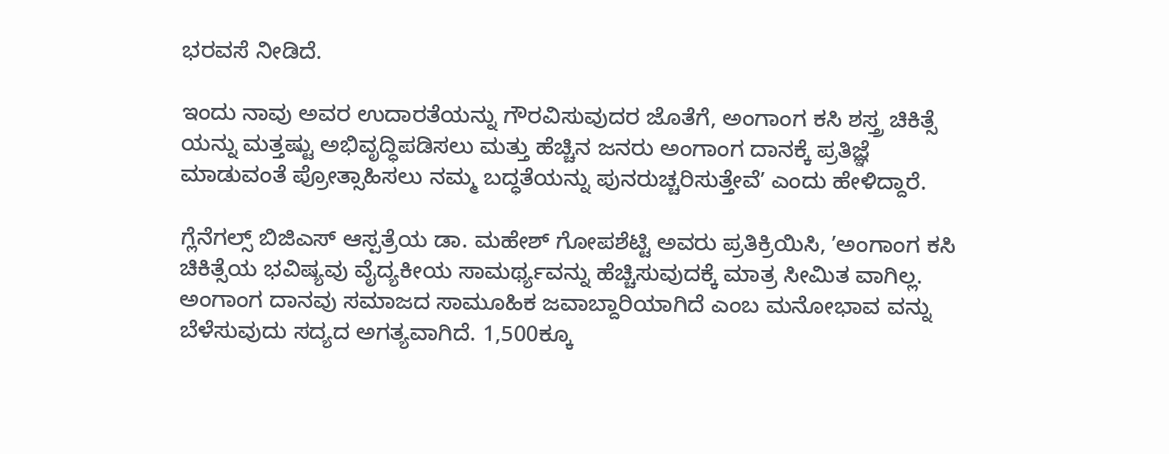ಭರವಸೆ ನೀಡಿದೆ.

ಇಂದು ನಾವು ಅವರ ಉದಾರತೆಯನ್ನು ಗೌರವಿಸುವುದರ ಜೊತೆಗೆ, ಅಂಗಾಂಗ ಕಸಿ ಶಸ್ತ್ರ ಚಿಕಿತ್ಸೆ ಯನ್ನು ಮತ್ತಷ್ಟು ಅಭಿವೃದ್ಧಿಪಡಿಸಲು ಮತ್ತು ಹೆಚ್ಚಿನ ಜನರು ಅಂಗಾಂಗ ದಾನಕ್ಕೆ ಪ್ರತಿಜ್ಞೆ ಮಾಡುವಂತೆ ಪ್ರೋತ್ಸಾಹಿಸಲು ನಮ್ಮ ಬದ್ಧತೆಯನ್ನು ಪುನರುಚ್ಚರಿಸುತ್ತೇವೆʼ ಎಂದು ಹೇಳಿದ್ದಾರೆ.

ಗ್ಲೆನೆಗಲ್ಸ್‌ ಬಿಜಿಎಸ್‌ ಆಸ್ಪತ್ರೆಯ ಡಾ. ಮಹೇಶ್ ಗೋಪಶೆಟ್ಟಿ ಅವರು ಪ್ರತಿಕ್ರಿಯಿಸಿ, ʼಅಂಗಾಂಗ ಕಸಿ ಚಿಕಿತ್ಸೆಯ ಭವಿಷ್ಯವು ವೈದ್ಯಕೀಯ ಸಾಮರ್ಥ್ಯವನ್ನು ಹೆಚ್ಚಿಸುವುದಕ್ಕೆ ಮಾತ್ರ ಸೀಮಿತ ವಾಗಿಲ್ಲ. ಅಂಗಾಂಗ ದಾನವು ಸಮಾಜದ ಸಾಮೂಹಿಕ ಜವಾಬ್ದಾರಿಯಾಗಿದೆ ಎಂಬ ಮನೋಭಾವ ವನ್ನು ಬೆಳೆಸುವುದು ಸದ್ಯದ ಅಗತ್ಯವಾಗಿದೆ. 1,500ಕ್ಕೂ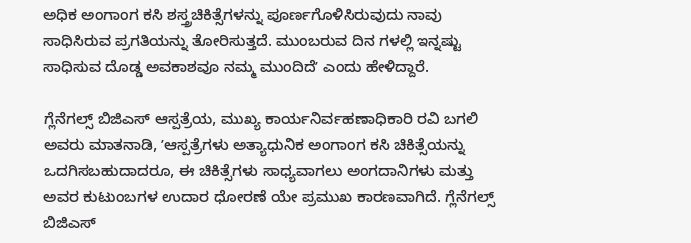ಅಧಿಕ ಅಂಗಾಂಗ ಕಸಿ ಶಸ್ತ್ರಚಿಕಿತ್ಸೆಗಳನ್ನು ಪೂರ್ಣಗೊಳಿಸಿರುವುದು ನಾವು ಸಾಧಿಸಿರುವ ಪ್ರಗತಿಯನ್ನು ತೋರಿಸುತ್ತದೆ. ಮುಂಬರುವ ದಿನ ಗಳಲ್ಲಿ ಇನ್ನಷ್ಟು ಸಾಧಿಸುವ ದೊಡ್ಡ ಅವಕಾಶವೂ ನಮ್ಮ ಮುಂದಿದೆʼ ಎಂದು ಹೇಳಿದ್ದಾರೆ.

ಗ್ಲೆನೆಗಲ್ಸ್ ಬಿಜಿಎಸ್ ಆಸ್ಪತ್ರೆಯ, ಮುಖ್ಯ ಕಾರ್ಯನಿರ್ವಹಣಾಧಿಕಾರಿ ರವಿ ಬಗಲಿ ಅವರು ಮಾತನಾಡಿ, ʼಆಸ್ಪತ್ರೆಗಳು ಅತ್ಯಾಧುನಿಕ ಅಂಗಾಂಗ ಕಸಿ ಚಿಕಿತ್ಸೆಯನ್ನು ಒದಗಿಸಬಹುದಾದರೂ, ಈ ಚಿಕಿತ್ಸೆಗಳು ಸಾಧ್ಯವಾಗಲು ಅಂಗದಾನಿಗಳು ಮತ್ತು ಅವರ ಕುಟುಂಬಗಳ ಉದಾರ ಧೋರಣೆ ಯೇ ಪ್ರಮುಖ ಕಾರಣವಾಗಿದೆ. ಗ್ಲೆನೆಗಲ್ಸ್ ಬಿಜಿಎಸ್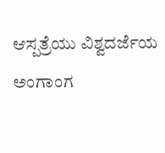ಆಸ್ಪತ್ರೆಯು ವಿಶ್ವದರ್ಜೆಯ ಅಂಗಾಂಗ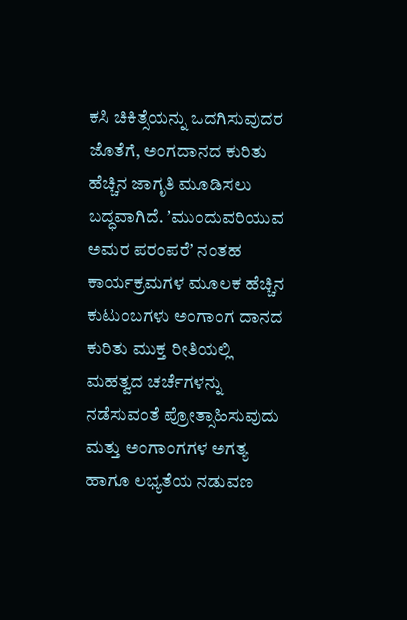ಕಸಿ ಚಿಕಿತ್ಸೆಯನ್ನು ಒದಗಿಸುವುದರ ಜೊತೆಗೆ, ಅಂಗದಾನದ ಕುರಿತು ಹೆಚ್ಚಿನ ಜಾಗೃತಿ ಮೂಡಿಸಲು ಬದ್ಧವಾಗಿದೆ. ʼಮುಂದುವರಿಯುವ ಅಮರ ಪರಂಪರೆʼ ನಂತಹ ಕಾರ್ಯಕ್ರಮಗಳ ಮೂಲಕ ಹೆಚ್ಚಿನ ಕುಟುಂಬಗಳು ಅಂಗಾಂಗ ದಾನದ ಕುರಿತು ಮುಕ್ತ ರೀತಿಯಲ್ಲಿ ಮಹತ್ವದ ಚರ್ಚೆಗಳನ್ನು ನಡೆಸುವಂತೆ ಪ್ರೋತ್ಸಾಹಿಸುವುದು ಮತ್ತು ಅಂಗಾಂಗಗಳ ಅಗತ್ಯ ಹಾಗೂ ಲಭ್ಯತೆಯ ನಡುವಣ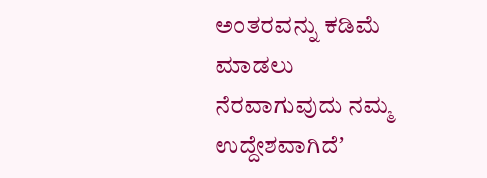ಅಂತರವನ್ನು ಕಡಿಮೆ ಮಾಡಲು ನೆರವಾಗುವುದು ನಮ್ಮ ಉದ್ದೇಶವಾಗಿದೆʼ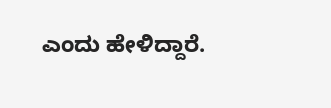ಎಂದು ಹೇಳಿದ್ದಾರೆ.